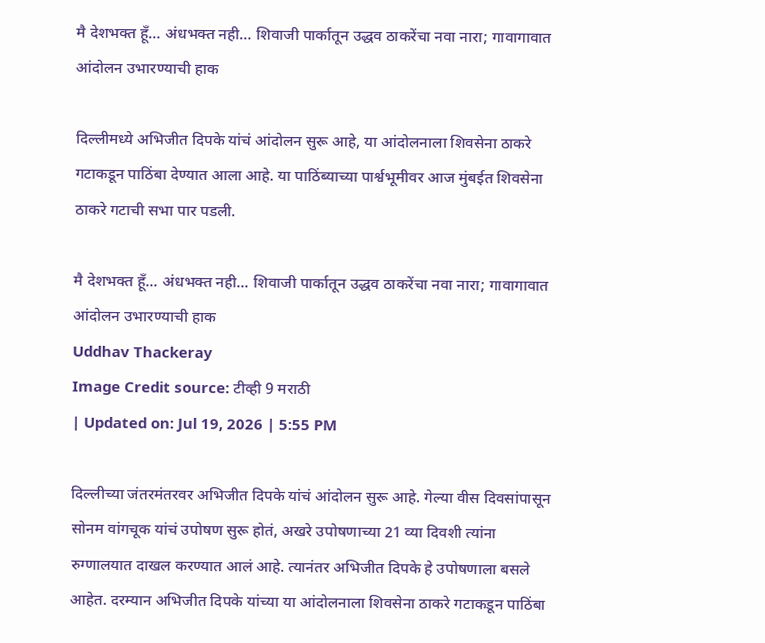मै देशभक्त हूँ… अंधभक्त नही… शिवाजी पार्कातून उद्धव ठाकरेंचा नवा नारा; गावागावात आंदोलन उभारण्याची हाक

दिल्लीमध्ये अभिजीत दिपके यांचं आंदोलन सुरू आहे, या आंदोलनाला शिवसेना ठाकरे गटाकडून पाठिंबा देण्यात आला आहे. या पाठिंब्याच्या पार्श्वभूमीवर आज मुंबईत शिवसेना ठाकरे गटाची सभा पार पडली.

मै देशभक्त हूँ... अंधभक्त नही... शिवाजी पार्कातून उद्धव ठाकरेंचा नवा नारा; गावागावात आंदोलन उभारण्याची हाक
Uddhav Thackeray
Image Credit source: टीव्ही 9 मराठी
| Updated on: Jul 19, 2026 | 5:55 PM

दिल्लीच्या जंतरमंतरवर अभिजीत दिपके यांचं आंदोलन सुरू आहे. गेल्या वीस दिवसांपासून सोनम वांगचूक यांचं उपोषण सुरू होतं, अखरे उपोषणाच्या 21 व्या दिवशी त्यांना रुग्णालयात दाखल करण्यात आलं आहे. त्यानंतर अभिजीत दिपके हे उपोषणाला बसले आहेत. दरम्यान अभिजीत दिपके यांच्या या आंदोलनाला शिवसेना ठाकरे गटाकडून पाठिंबा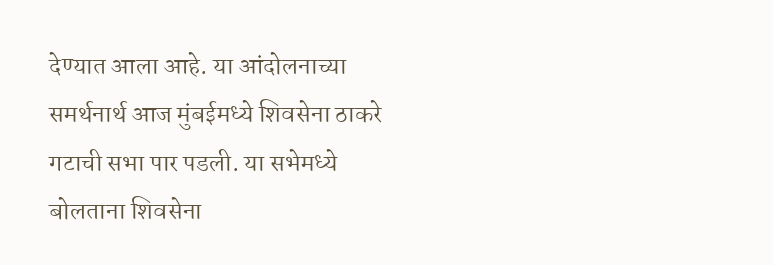देण्यात आला आहे. या आंदोलनाच्या समर्थनार्थ आज मुंबईमध्ये शिवसेना ठाकरे गटाची सभा पार पडली. या सभेमध्ये बोलताना शिवसेना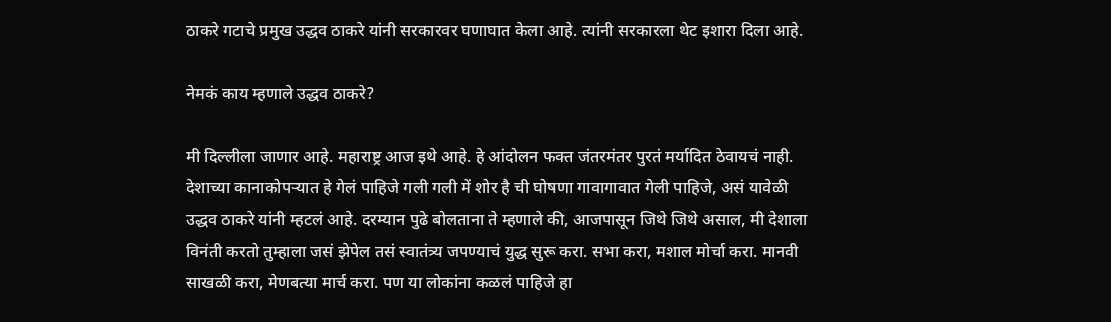ठाकरे गटाचे प्रमुख उद्धव ठाकरे यांनी सरकारवर घणाघात केला आहे. त्यांनी सरकारला थेट इशारा दिला आहे.

नेमकं काय म्हणाले उद्धव ठाकरे?

मी दिल्लीला जाणार आहे. महाराष्ट्र आज इथे आहे. हे आंदोलन फक्त जंतरमंतर पुरतं मर्यादित ठेवायचं नाही. देशाच्या कानाकोपऱ्यात हे गेलं पाहिजे गली गली में शोर है ची घोषणा गावागावात गेली पाहिजे, असं यावेळी उद्धव ठाकरे यांनी म्हटलं आहे. दरम्यान पुढे बोलताना ते म्हणाले की, आजपासून जिथे जिथे असाल, मी देशाला विनंती करतो तुम्हाला जसं झेपेल तसं स्वातंत्र्य जपण्याचं युद्ध सुरू करा. सभा करा, मशाल मोर्चा करा. मानवी साखळी करा, मेणबत्या मार्च करा. पण या लोकांना कळलं पाहिजे हा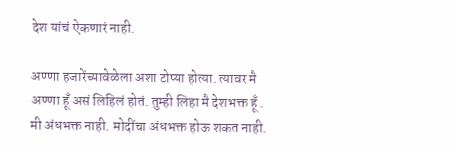देश यांचं ऐकणारं नाही.

अण्णा हजारेंच्यावेळेला अशा टोप्या होत्या. त्यावर मै अण्णा हूँ असं लिहिलं होतं. तुम्ही लिहा मै देशभक्त हूँ . मी अंधभक्त नाही. मोदींचा अंधभक्त होऊ शकत नाही.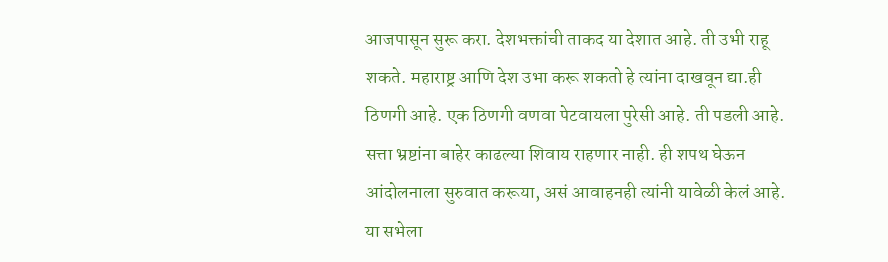आजपासून सुरू करा. देशभक्तांची ताकद या देशात आहे. ती उभी राहू शकते. महाराष्ट्र आणि देश उभा करू शकतो हे त्यांना दाखवून द्या.ही ठिणगी आहे. एक ठिणगी वणवा पेटवायला पुरेसी आहे. ती पडली आहे. सत्ता भ्रष्टांना बाहेर काढल्या शिवाय राहणार नाही. ही शपथ घेऊन आंदोलनाला सुरुवात करूया, असं आवाहनही त्यांनी यावेळी केलं आहे. या सभेला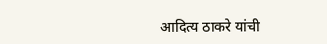आदित्य ठाकरे यांची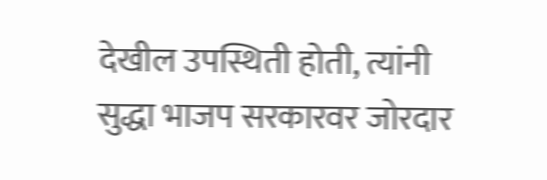देखील उपस्थिती होती, त्यांनी सुद्धा भाजप सरकारवर जोरदार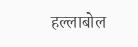हल्लाबोल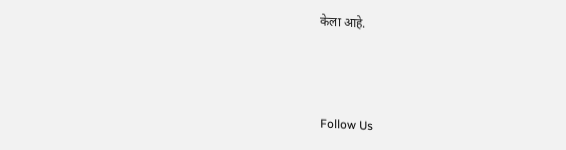केला आहे.



Follow Us